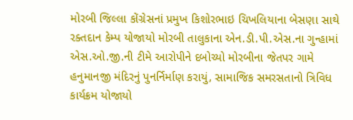મોરબી જિલ્લા કોંગ્રેસનાં પ્રમુખ કિશોરભાઇ ચિખલિયાના બેસણા સાથે રક્તદાન કેમ્પ યોજાયો મોરબી તાલુકાના એન.ડી.પી.એસ.ના ગુન્હામાં એસ.ઓ.જી.ની ટીમે આરોપીને દબોચ્યો મોરબીના જેતપર ગામે હનુમાનજી મંદિરનું પુનર્નિર્માણ કરાયું, સામાજિક સમરસતાનો ત્રિવિધ કાર્યક્રમ યોજાયો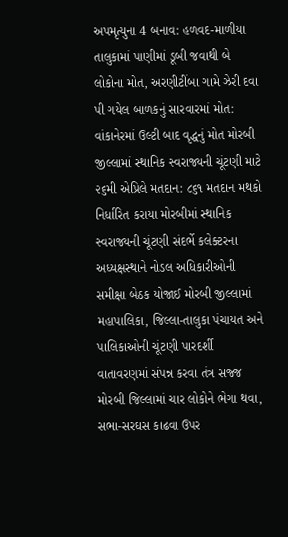અપમૃત્યુના 4 બનાવ: હળવદ-માળીયા તાલુકામાં પાણીમાં ડૂબી જવાથી બે લોકોના મોત, અરણીટીંબા ગામે ઝેરી દવા પી ગયેલ બાળકનું સારવારમાં મોત: વાંકાનેરમાં ઉલ્ટી બાદ વૃદ્ધનું મોત મોરબી જીલ્લામાં સ્થાનિક સ્વરાજ્યની ચૂંટણી માટે ૨૬મી એપ્રિલે મતદાન: ૮૬૧ મતદાન મથકો નિર્ધારિત કરાયા મોરબીમાં સ્થાનિક સ્વરાજ્યની ચૂંટણી સંદર્ભે કલેક્ટરના અધ્યક્ષસ્થાને નોડલ અધિકારીઓની સમીક્ષા બેઠક યોજાઈ મોરબી જીલ્લામાં મહાપાલિકા, જિલ્લા-તાલુકા પંચાયત અને પાલિકાઓની ચૂંટણી પારદર્શી વાતાવરણમાં સંપન્ન કરવા તંત્ર સજ્જ મોરબી જિલ્લામાં ચાર લોકોને ભેગા થવા, સભા-સરઘસ કાઢવા ઉપર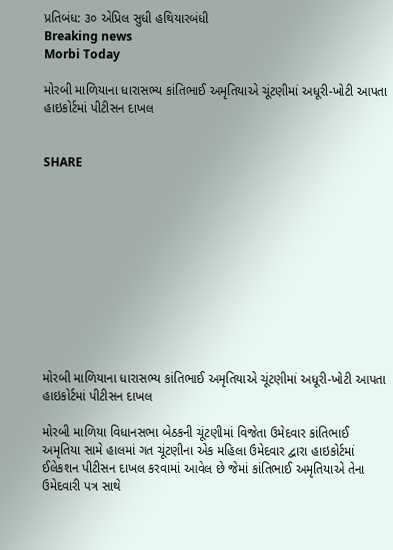પ્રતિબંધ: ૩૦ એપ્રિલ સુધી હથિયારબંધી
Breaking news
Morbi Today

મોરબી માળિયાના ધારાસભ્ય કાંતિભાઈ અમૃતિયાએ ચૂંટણીમાં અધૂરી-ખોટી આપતા હાઇકોર્ટમાં પીટીસન દાખલ


SHARE











મોરબી માળિયાના ધારાસભ્ય કાંતિભાઈ અમૃતિયાએ ચૂંટણીમાં અધૂરી-ખોટી આપતા હાઇકોર્ટમાં પીટીસન દાખલ

મોરબી માળિયા વિધાનસભા બેઠકની ચૂંટણીમાં વિજેતા ઉમેદવાર કાંતિભાઈ અમૃતિયા સામે હાલમાં ગત ચૂંટણીના એક મહિલા ઉમેદવાર દ્વારા હાઇકોર્ટમાં ઈલેકશન પીટીસન દાખલ કરવામાં આવેલ છે જેમાં કાંતિભાઈ અમૃતિયાએ તેના ઉમેદવારી પત્ર સાથે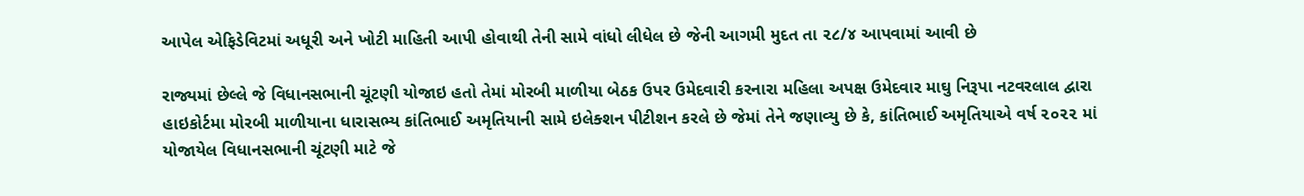આપેલ એફિડેવિટમાં અધૂરી અને ખોટી માહિતી આપી હોવાથી તેની સામે વાંધો લીધેલ છે જેની આગમી મુદત તા ૨૮/૪ આપવામાં આવી છે

રાજ્યમાં છેલ્લે જે વિધાનસભાની ચૂંટણી યોજાઇ હતો તેમાં મોરબી માળીયા બેઠક ઉપર ઉમેદવારી કરનારા મહિલા અપક્ષ ઉમેદવાર માઘુ નિરૂપા નટવરલાલ દ્વારા હાઇકોર્ટમા મોરબી માળીયાના ધારાસભ્ય કાંતિભાઈ અમૃતિયાની સામે ઇલેક્શન પીટીશન કરલે છે જેમાં તેને જણાવ્યુ છે કે, કાંતિભાઈ અમૃતિયાએ વર્ષ ૨૦૨૨ માં યોજાયેલ વિધાનસભાની ચૂંટણી માટે જે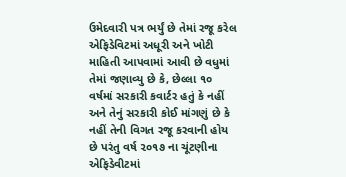ઉમેદવારી પત્ર ભર્યું છે તેમાં રજૂ કરેલ એફિડેવિટમાં અધૂરી અને ખોટી માહિતી આપવામાં આવી છે વધુમાં તેમાં જણાવ્યુ છે કે, છેલ્લા ૧૦ વર્ષમાં સરકારી કવાર્ટર હતું કે નહીં અને તેનું સરકારી કોઈ માંગણું છે કે નહીં તેની વિગત રજૂ કરવાની હોય છે પરંતુ વર્ષ ૨૦૧૭ ના ચૂંટણીના એફિડેવીટમાં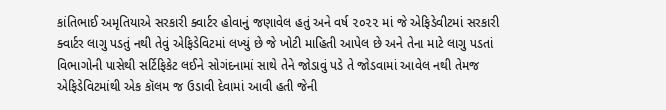કાંતિભાઈ અમૃતિયાએ સરકારી ક્વાર્ટર હોવાનું જણાવેલ હતું અને વર્ષ ૨૦૨૨ માં જે એફિડેવીટમાં સરકારી ક્વાર્ટર લાગુ પડતું નથી તેવું એફિડેવિટમાં લખ્યું છે જે ખોટી માહિતી આપેલ છે અને તેના માટે લાગુ પડતાં વિભાગોની પાસેથી સર્ટિફિકેટ લઈને સોગંદનામાં સાથે તેને જોડાવું પડે તે જોડવામાં આવેલ નથી તેમજ એફિડેવિટમાંથી એક કૉલમ જ ઉડાવી દેવામાં આવી હતી જેની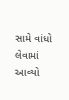સામે વાંધો લેવામાં આવ્યો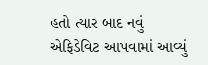હતો ત્યાર બાદ નવું એફિડેવિટ આપવામાં આવ્યું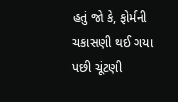હતું જો કે, ફોર્મની ચકાસણી થઈ ગયા પછી ચૂંટણી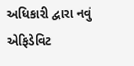અધિકારી દ્વારા નવું એફિડેવિટ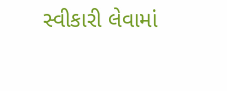સ્વીકારી લેવામાં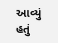આવ્યું હતું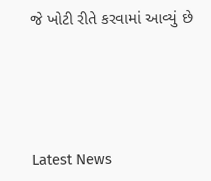જે ખોટી રીતે કરવામાં આવ્યું છે






Latest News